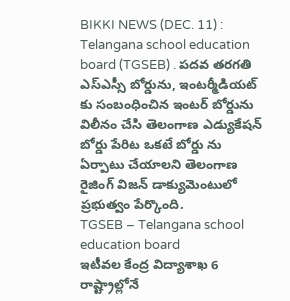BIKKI NEWS (DEC. 11) : Telangana school education board (TGSEB) . పదవ తరగతి ఎస్ఎస్సీ బోర్డును, ఇంటర్మీడియట్ కు సంబంధించిన ఇంటర్ బోర్డును విలీనం చేసి తెలంగాణ ఎడ్యుకేషన్ బోర్డు పేరిట ఒకటే బోర్డు ను ఏర్పాటు చేయాలని తెలంగాణ రైజింగ్ విజన్ డాక్యుమెంటులో ప్రభుత్వం పేర్కొంది.
TGSEB – Telangana school education board
ఇటీవల కేంద్ర విద్యాశాఖ 6 రాష్ట్రాల్లోనే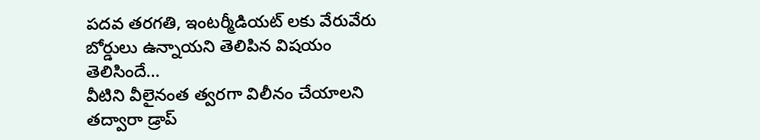పదవ తరగతి, ఇంటర్మీడియట్ లకు వేరువేరు బోర్డులు ఉన్నాయని తెలిపిన విషయం తెలిసిందే…
వీటిని వీలైనంత త్వరగా విలీనం చేయాలని తద్వారా డ్రాప్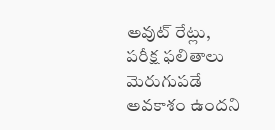అవుట్ రేట్లు, పరీక్ష ఫలితాలు మెరుగుపడే అవకాశం ఉందని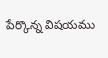పేర్కొన్న విషయము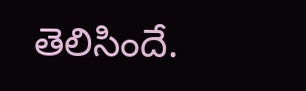తెలిసిందే.